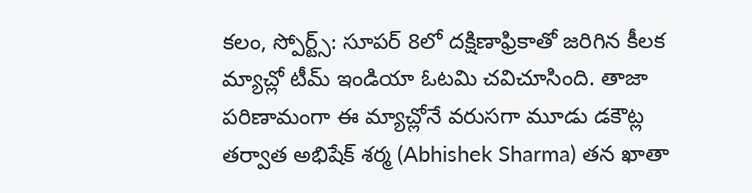కలం, స్పోర్ట్స్: సూపర్ 8లో దక్షిణాఫ్రికాతో జరిగిన కీలక మ్యాచ్లో టీమ్ ఇండియా ఓటమి చవిచూసింది. తాజా పరిణామంగా ఈ మ్యాచ్లోనే వరుసగా మూడు డకౌట్ల తర్వాత అభిషేక్ శర్మ (Abhishek Sharma) తన ఖాతా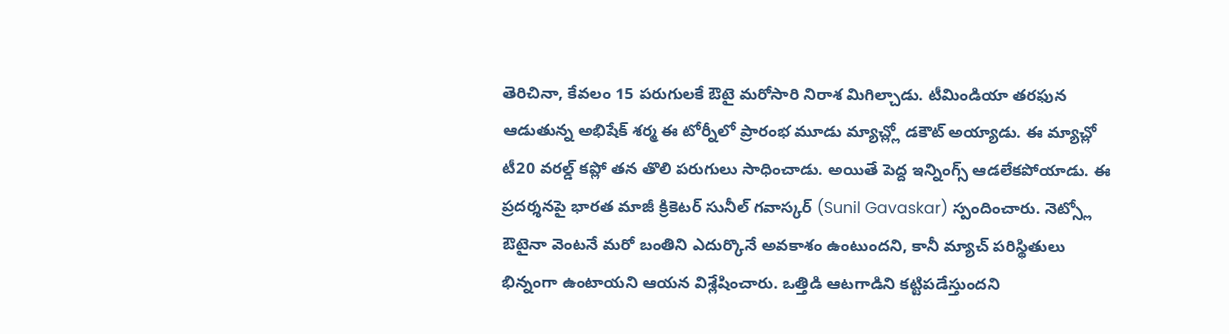తెరిచినా, కేవలం 15 పరుగులకే ఔటై మరోసారి నిరాశ మిగిల్చాడు. టీమిండియా తరఫున ఆడుతున్న అభిషేక్ శర్మ ఈ టోర్నీలో ప్రారంభ మూడు మ్యాచ్ల్లో డకౌట్ అయ్యాడు. ఈ మ్యాచ్లో టీ20 వరల్డ్ కప్లో తన తొలి పరుగులు సాధించాడు. అయితే పెద్ద ఇన్నింగ్స్ ఆడలేకపోయాడు. ఈ ప్రదర్శనపై భారత మాజీ క్రికెటర్ సునీల్ గవాస్కర్ (Sunil Gavaskar) స్పందించారు. నెట్స్లో ఔటైనా వెంటనే మరో బంతిని ఎదుర్కొనే అవకాశం ఉంటుందని, కానీ మ్యాచ్ పరిస్థితులు భిన్నంగా ఉంటాయని ఆయన విశ్లేషించారు. ఒత్తిడి ఆటగాడిని కట్టిపడేస్తుందని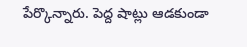పేర్కొన్నారు. పెద్ద షాట్లు ఆడకుండా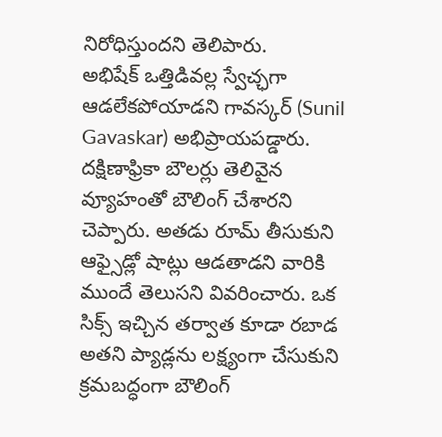నిరోధిస్తుందని తెలిపారు.
అభిషేక్ ఒత్తిడివల్ల స్వేచ్ఛగా ఆడలేకపోయాడని గావస్కర్ (Sunil Gavaskar) అభిప్రాయపడ్డారు. దక్షిణాఫ్రికా బౌలర్లు తెలివైన వ్యూహంతో బౌలింగ్ చేశారని చెప్పారు. అతడు రూమ్ తీసుకుని ఆఫ్సైడ్లో షాట్లు ఆడతాడని వారికి ముందే తెలుసని వివరించారు. ఒక సిక్స్ ఇచ్చిన తర్వాత కూడా రబాడ అతని ప్యాడ్లను లక్ష్యంగా చేసుకుని క్రమబద్ధంగా బౌలింగ్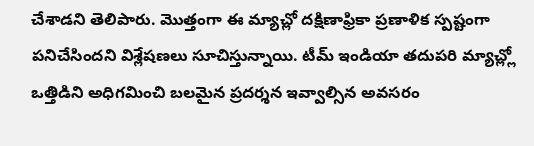చేశాడని తెలిపారు. మొత్తంగా ఈ మ్యాచ్లో దక్షిణాఫ్రికా ప్రణాళిక స్పష్టంగా పనిచేసిందని విశ్లేషణలు సూచిస్తున్నాయి. టీమ్ ఇండియా తదుపరి మ్యాచ్ల్లో ఒత్తిడిని అధిగమించి బలమైన ప్రదర్శన ఇవ్వాల్సిన అవసరం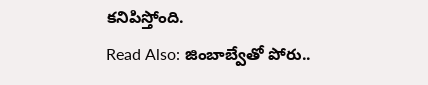కనిపిస్తోంది.
Read Also: జింబాబ్వేతో పోరు..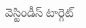వెస్టిండీస్ టార్గెట్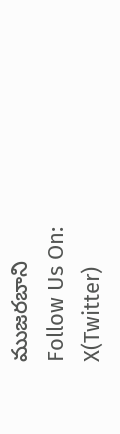ముజరబాని
Follow Us On: X(Twitter)